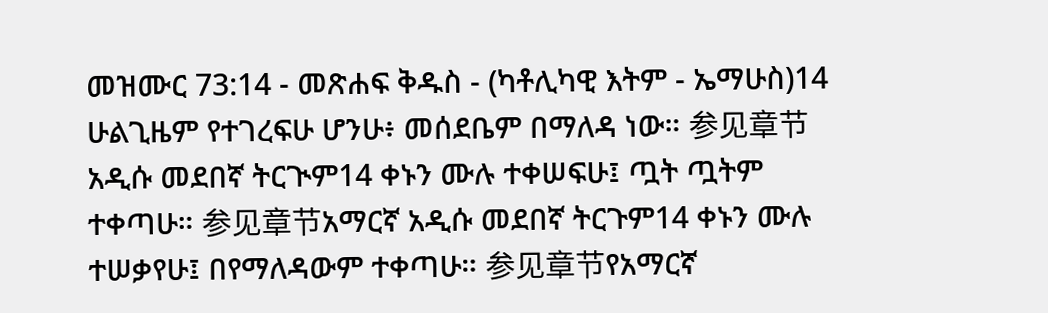መዝሙር 73:14 - መጽሐፍ ቅዱስ - (ካቶሊካዊ እትም - ኤማሁስ)14 ሁልጊዜም የተገረፍሁ ሆንሁ፥ መሰደቤም በማለዳ ነው። 参见章节አዲሱ መደበኛ ትርጒም14 ቀኑን ሙሉ ተቀሠፍሁ፤ ጧት ጧትም ተቀጣሁ። 参见章节አማርኛ አዲሱ መደበኛ ትርጉም14 ቀኑን ሙሉ ተሠቃየሁ፤ በየማለዳውም ተቀጣሁ። 参见章节የአማርኛ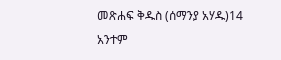መጽሐፍ ቅዱስ (ሰማንያ አሃዱ)14 አንተም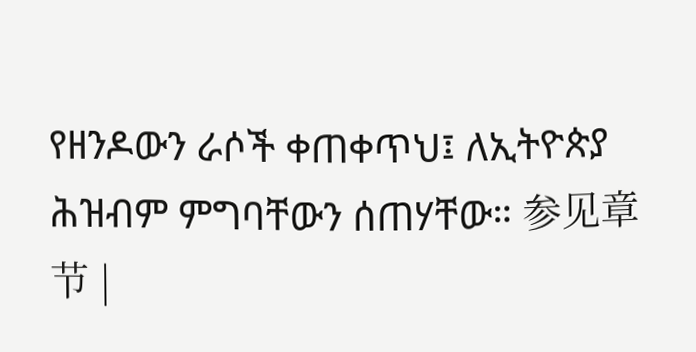የዘንዶውን ራሶች ቀጠቀጥህ፤ ለኢትዮጵያ ሕዝብም ምግባቸውን ሰጠሃቸው። 参见章节 |